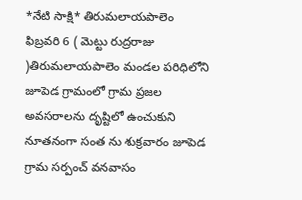*నేటి సాక్షి* తిరుమలాయపాలెం ఫిబ్రవరి 6 ( మెట్టు రుద్రరాజు )తిరుమలాయపాలెం మండల పరిధిలోని జూపెడ గ్రామంలో గ్రామ ప్రజల అవసరాలను దృష్టిలో ఉంచుకుని నూతనంగా సంత ను శుక్రవారం జూపెడ గ్రామ సర్పంచ్ వనవాసం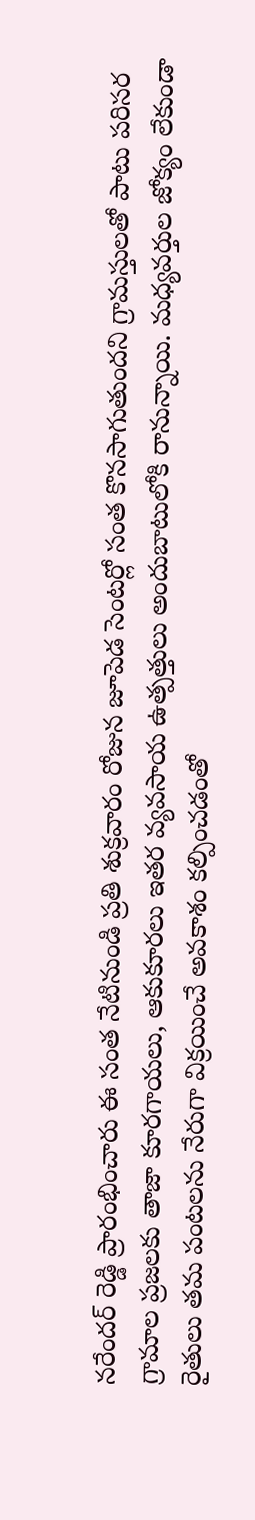నరేందర్ రెడ్డి ప్రారంభించారు ఈ సంత నేటినుండి ప్రతి శుక్రవారం రోజున జూపెడ సెంటర్లో సంత కొనసాగుతుందని గ్రామస్తులతో పాటు పరిసర గ్రామాల ప్రజలకు తాజా కూరగాయలు, ఆకుకూరలు ఇతర వ్యవసాయ ఉత్పత్తులు అందుబాటులోకి రానున్నాయి. మధ్యవర్తుల జోక్యం లేకుండా రైతులు తమ పంటలను నేరుగా విక్రయించే అవకాశం కల్పించడంతో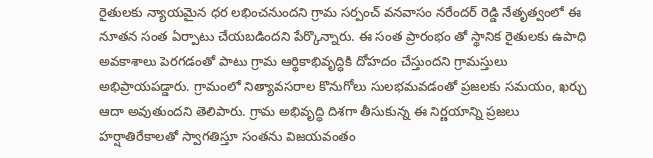రైతులకు న్యాయమైన ధర లభించనుందని గ్రామ సర్పంచ్ వనవాసం నరేందర్ రెడ్డి నేతృత్వంలో ఈ నూతన సంత ఏర్పాటు చేయబడిందని పేర్కొన్నారు. ఈ సంత ప్రారంభం తో స్థానిక రైతులకు ఉపాధి అవకాశాలు పెరగడంతో పాటు గ్రామ ఆర్థికాభివృద్ధికి దోహదం చేస్తుందని గ్రామస్తులు అభిప్రాయపడ్డారు. గ్రామంలో నిత్యావసరాల కొనుగోలు సులభమవడంతో ప్రజలకు సమయం, ఖర్చు ఆదా అవుతుందని తెలిపారు. గ్రామ అభివృద్ధి దిశగా తీసుకున్న ఈ నిర్ణయాన్ని ప్రజలు హర్షాతిరేకాలతో స్వాగతిస్తూ సంతను విజయవంతం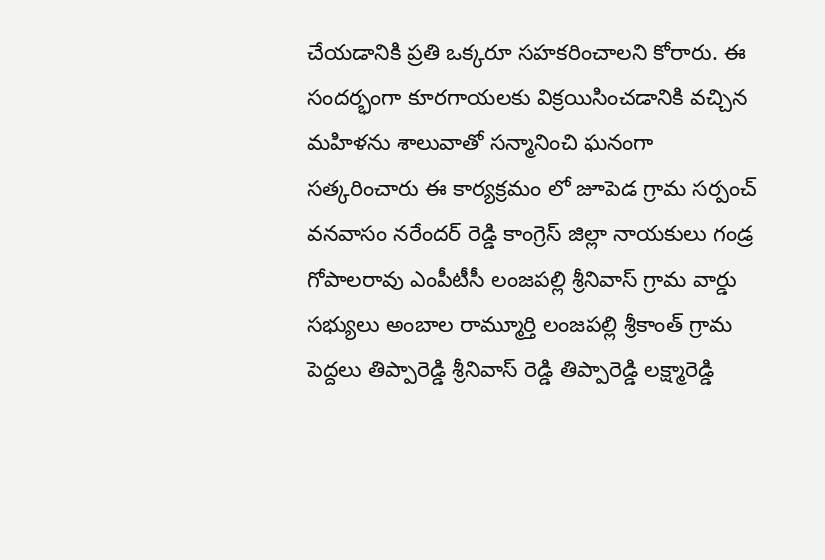చేయడానికి ప్రతి ఒక్కరూ సహకరించాలని కోరారు. ఈ సందర్భంగా కూరగాయలకు విక్రయిసించడానికి వచ్చిన మహిళను శాలువాతో సన్మానించి ఘనంగా సత్కరించారు ఈ కార్యక్రమం లో జూపెడ గ్రామ సర్పంచ్ వనవాసం నరేందర్ రెడ్డి కాంగ్రెస్ జిల్లా నాయకులు గండ్ర గోపాలరావు ఎంపీటీసీ లంజపల్లి శ్రీనివాస్ గ్రామ వార్డు సభ్యులు అంబాల రామ్మూర్తి లంజపల్లి శ్రీకాంత్ గ్రామ పెద్దలు తిప్పారెడ్డి శ్రీనివాస్ రెడ్డి తిప్పారెడ్డి లక్ష్మారెడ్డి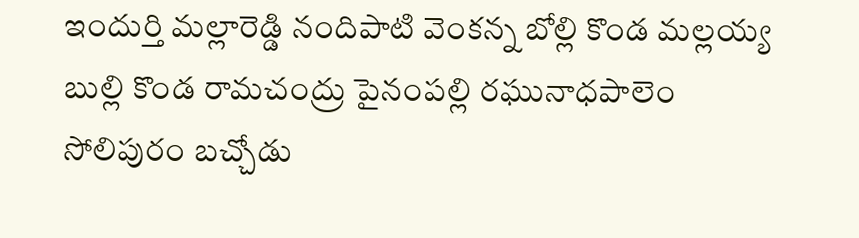ఇందుర్తి మల్లారెడ్డి నందిపాటి వెంకన్న బోల్లి కొండ మల్లయ్య బుల్లి కొండ రామచంద్రు పైనంపల్లి రఘునాధపాలెం సోలిపురం బచ్చోడు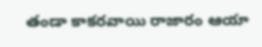తండా కాకరవాయి రాజారం ఆయా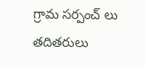గ్రామ సర్పంచ్ లు తదితరులు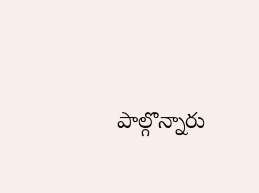పాల్గొన్నారు